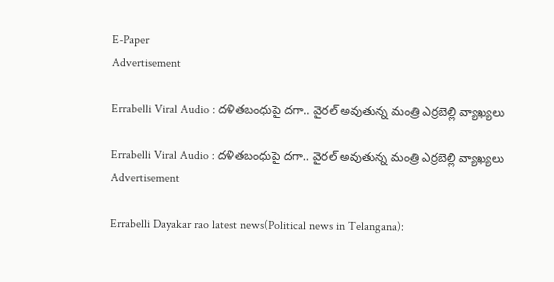E-Paper
Advertisement

Errabelli Viral Audio : దళితబంధుపై దగా.. వైరల్ అవుతున్న మంత్రి ఎర్రబెల్లి వ్యాఖ్యలు

Errabelli Viral Audio : దళితబంధుపై దగా.. వైరల్ అవుతున్న మంత్రి ఎర్రబెల్లి వ్యాఖ్యలు
Advertisement

Errabelli Dayakar rao latest news(Political news in Telangana):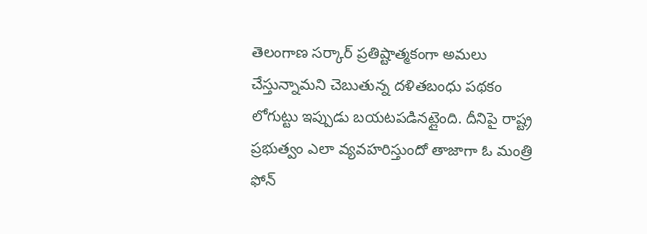తెలంగాణ సర్కార్ ప్రతిష్టాత్మకంగా అమలు చేస్తున్నామని చెబుతున్న దళితబంధు పథకం లోగుట్టు ఇప్పుడు బయటపడినట్లైంది. దీనిపై రాష్ట్ర ప్రభుత్వం ఎలా వ్యవహరిస్తుందో తాజాగా ఓ మంత్రి ఫోన్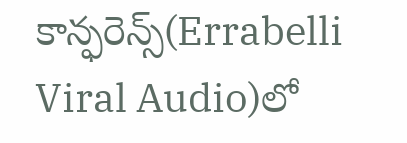కాన్ఫరెన్స్(Errabelli Viral Audio)లో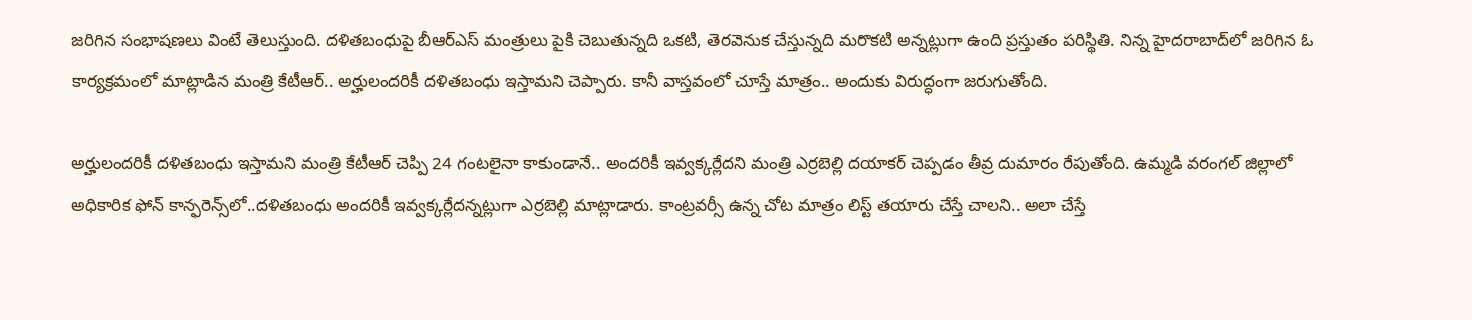జరిగిన సంభాషణలు వింటే తెలుస్తుంది. దళితబంధుపై బీఆర్‌ఎస్‌ మంత్రులు పైకి చెబుతున్నది ఒకటి, తెరవెనుక చేస్తున్నది మరొకటి అన్నట్లుగా ఉంది ప్రస్తుతం పరిస్థితి. నిన్న హైదరాబాద్‌లో జరిగిన ఓ కార్యక్రమంలో మాట్లాడిన మంత్రి కేటీఆర్.. అర్హులందరికీ దళితబంధు ఇస్తామని చెప్పారు. కానీ వాస్తవంలో చూస్తే మాత్రం.. అందుకు విరుద్ధంగా జరుగుతోంది.

అర్హులందరికీ దళితబంధు ఇస్తామని మంత్రి కేటీఆర్ చెప్పి 24 గంటలైనా కాకుండానే.. అందరికీ ఇవ్వక్కర్లేదని మంత్రి ఎర్రబెల్లి దయాకర్‌ చెప్పడం తీవ్ర దుమారం రేపుతోంది. ఉమ్మడి వరంగల్ జిల్లాలో అధికారిక ఫోన్ కాన్ఫరెన్స్‌లో..దళితబంధు అందరికీ ఇవ్వక్కర్లేదన్నట్లుగా ఎర్రబెల్లి మాట్లాడారు. కాంట్రవర్సీ ఉన్న చోట మాత్రం లిస్ట్‌ తయారు చేస్తే చాలని.. అలా చేస్తే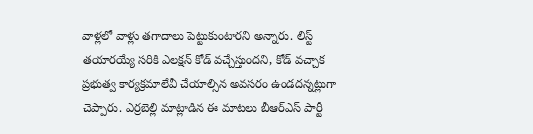వాళ్లలో వాళ్లు తగాదాలు పెట్టుకుంటారని అన్నారు. లిస్ట్ తయారయ్యే సరికి ఎలక్షన్ కోడ్ వచ్చేస్తుందని, కోడ్ వచ్చాక ప్రభుత్వ కార్యక్రమాలేవీ చేయాల్సిన అవసరం ఉండదన్నట్లుగా చెప్పారు. ఎర్రబెల్లి మాట్లాడిన ఈ మాటలు బీఆర్‌ఎస్ పార్టీ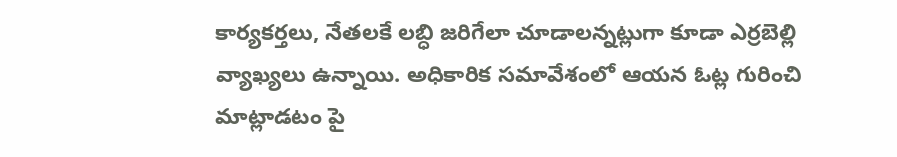కార్యకర్తలు, నేతలకే లబ్ధి జరిగేలా చూడాలన్నట్లుగా కూడా ఎర్రబెల్లి వ్యాఖ్యలు ఉన్నాయి. అధికారిక సమావేశంలో ఆయన ఓట్ల గురించి మాట్లాడటం పై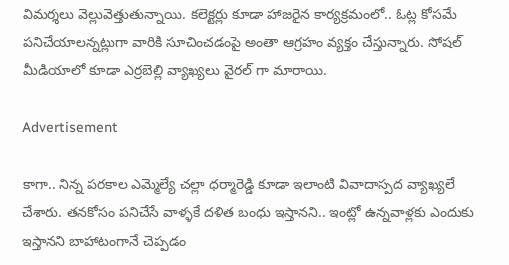విమర్శలు వెల్లువెత్తుతున్నాయి. కలెక్టర్లు కూడా హాజరైన కార్యక్రమంలో.. ఓట్ల కోసమే పనిచేయాలన్నట్లుగా వారికి సూచించడంపై అంతా ఆగ్రహం వ్యక్తం చేస్తున్నారు. సోషల్‌ మీడియాలో కూడా ఎర్రబెల్లి వ్యాఖ్యలు వైరల్ గా మారాయి.

Advertisement

కాగా.. నిన్న పరకాల ఎమ్మెల్యే చల్లా ధర్మారెడ్డి కూడా ఇలాంటి వివాదాస్పద వ్యాఖ్యలే చేశారు. తనకోసం పనిచేసే వాళ్ళకే దళిత బంధు ఇస్తానని.. ఇంట్లో ఉన్నవాళ్లకు ఎందుకు ఇస్తానని బాహాటంగానే చెప్పడం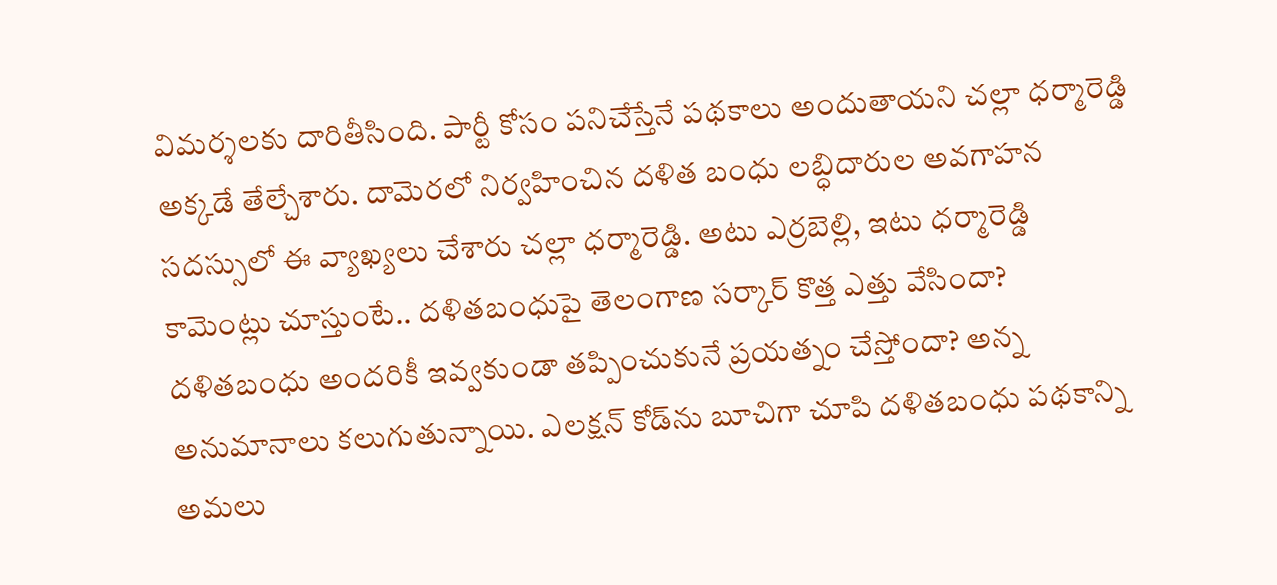విమర్శలకు దారితీసింది. పార్టీ కోసం పనిచేస్తేనే పథకాలు అందుతాయని చల్లా ధర్మారెడ్డి అక్కడే తేల్చేశారు. దామెరలో నిర్వహించిన దళిత బంధు లబ్ధిదారుల అవగాహన సదస్సులో ఈ వ్యాఖ్యలు చేశారు చల్లా ధర్మారెడ్డి. అటు ఎర్రబెల్లి, ఇటు ధర్మారెడ్డి కామెంట్లు చూస్తుంటే.. దళితబంధుపై తెలంగాణ సర్కార్‌ కొత్త ఎత్తు వేసిందా? దళితబంధు అందరికీ ఇవ్వకుండా తప్పించుకునే ప్రయత్నం చేస్తోందా? అన్న అనుమానాలు కలుగుతున్నాయి. ఎలక్షన్ కోడ్‌ను బూచిగా చూపి దళితబంధు పథకాన్ని అమలు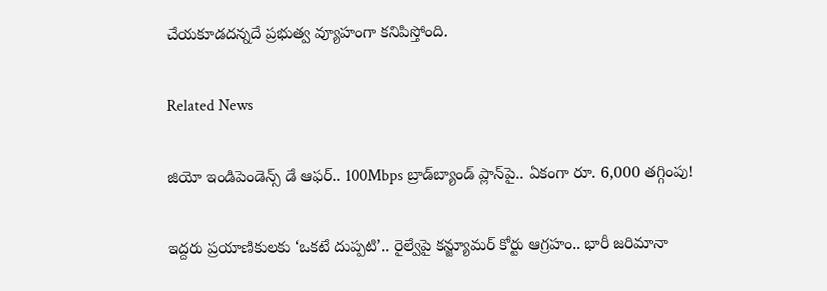చేయకూడదన్నదే ప్రభుత్వ వ్యూహంగా కనిపిస్తోంది.

Related News

జియో ఇండిపెండెన్స్ డే ఆఫర్.. 100Mbps బ్రాడ్‌బ్యాండ్ ప్లాన్‌పై.. ఏకంగా రూ. 6,000 తగ్గింపు!

ఇద్దరు ప్రయాణికులకు ‘ఒకటే దుప్పటి’.. రైల్వేపై కన్జ్యూమర్ కోర్టు ఆగ్రహం.. భారీ జరిమానా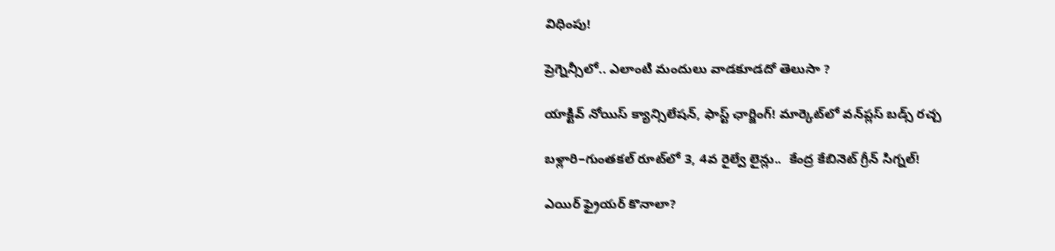విధింపు!

ప్రెగ్నెన్సీలో.. ఎలాంటి మందులు వాడకూడదో తెలుసా ?

యాక్టివ్ నోయిస్ క్యాన్సిలేషన్, ఫాస్ట్ ఛార్జింగ్! మార్కెట్‌లో వన్‌ప్లస్ బడ్స్ రచ్చ

బళ్లారి–గుంతకల్ రూట్‌లో 3, 4వ రైల్వే లైన్లు..  కేంద్ర కేబినెట్ గ్రీన్ సిగ్నల్!

ఎయిర్ ఫ్రైయర్ కొనాలా?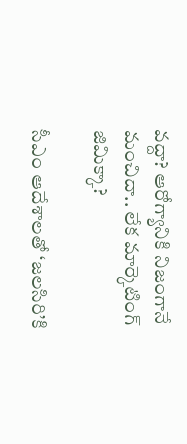వద్దా? ఆరోగ్యానికి నిజంగానే మంచిదా.. లేక మార్కెటింగ్ జిమిక్కా?

సీఎం ఆదేశాలతో ‘జలసిరి’కి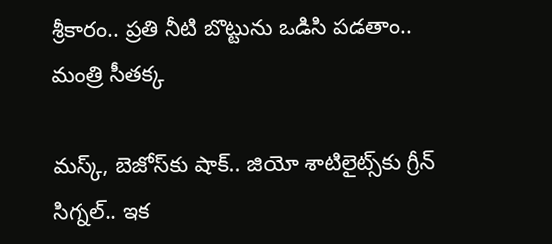శ్రీకారం.. ప్రతి నీటి బొట్టును ఒడిసి పడతాం.. మంత్రి సీతక్క

మస్క్, బెజోస్‌కు షాక్.. జియో శాటిలైట్స్‌కు గ్రీన్ సిగ్నల్.. ఇక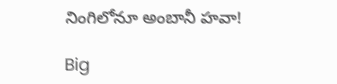నింగిలోనూ అంబానీ హవా!

Big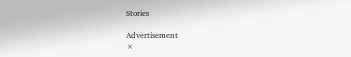Stories

Advertisement
×